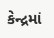કેન્દ્રમાં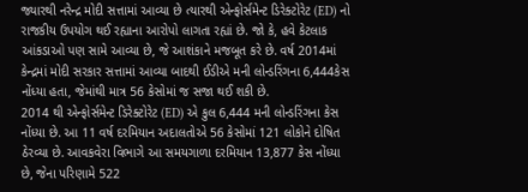જ્યારથી નરેન્દ્ર મોદી સત્તામાં આવ્યા છે ત્યારથી એન્ફોર્સમેન્ટ ડિરેક્ટોરેટ (ED) નો રાજકીય ઉપયોગ થઈ રહ્યાના આરોપો લાગતા રહ્યાં છે. જો કે, હવે કેટલાક આંકડાઓ પણ સામે આવ્યા છે, જે આશંકાને મજબૂત કરે છે. વર્ષ 2014માં કેન્દ્રમાં મોદી સરકાર સત્તામાં આવ્યા બાદથી ઈડીએ મની લોન્ડરિંગના 6,444કેસ નોંધ્યા હતા, જેમાંથી માત્ર 56 કેસોમાં જ સજા થઈ શકી છે.
2014 થી એન્ફોર્સમેન્ટ ડિરેક્ટોરેટ (ED) એ કુલ 6,444 મની લોન્ડરિંગના કેસ નોંધ્યા છે. આ 11 વર્ષ દરમિયાન અદાલતોએ 56 કેસોમાં 121 લોકોને દોષિત ઠેરવ્યા છે. આવકવેરા વિભાગે આ સમયગાળા દરમિયાન 13,877 કેસ નોંધ્યા છે, જેના પરિણામે 522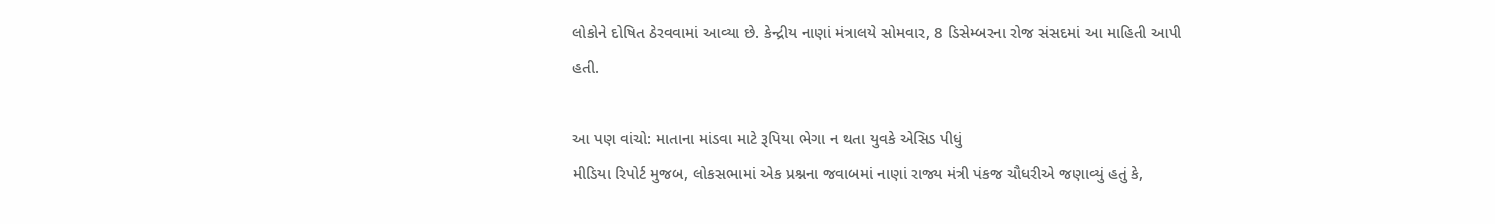લોકોને દોષિત ઠેરવવામાં આવ્યા છે. કેન્દ્રીય નાણાં મંત્રાલયે સોમવાર, 8 ડિસેમ્બરના રોજ સંસદમાં આ માહિતી આપી હતી.

આ પણ વાંચો: માતાના માંડવા માટે રૂપિયા ભેગા ન થતા યુવકે એસિડ પીધું
મીડિયા રિપોર્ટ મુજબ, લોકસભામાં એક પ્રશ્નના જવાબમાં નાણાં રાજ્ય મંત્રી પંકજ ચૌધરીએ જણાવ્યું હતું કે,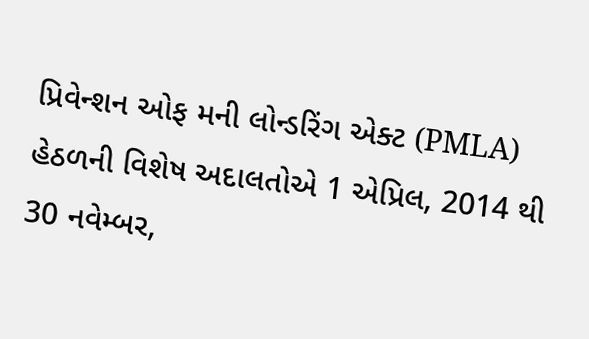પ્રિવેન્શન ઓફ મની લોન્ડરિંગ એક્ટ (PMLA) હેઠળની વિશેષ અદાલતોએ 1 એપ્રિલ, 2014 થી 30 નવેમ્બર,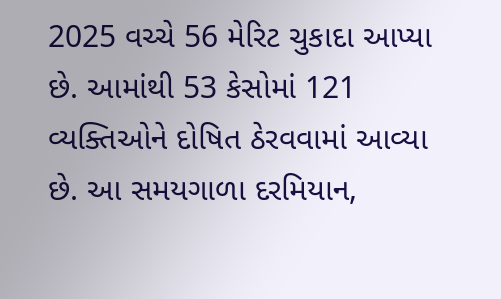2025 વચ્ચે 56 મેરિટ ચુકાદા આપ્યા છે. આમાંથી 53 કેસોમાં 121 વ્યક્તિઓને દોષિત ઠેરવવામાં આવ્યા છે. આ સમયગાળા દરમિયાન,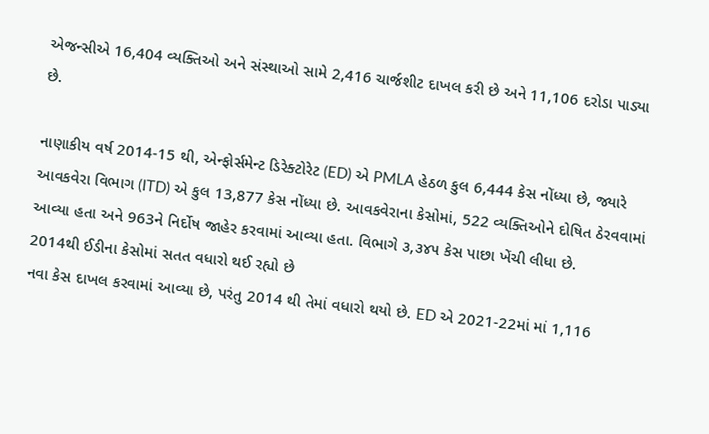એજન્સીએ 16,404 વ્યક્તિઓ અને સંસ્થાઓ સામે 2,416 ચાર્જશીટ દાખલ કરી છે અને 11,106 દરોડા પાડ્યા છે.

નાણાકીય વર્ષ 2014-15 થી, એન્ફોર્સમેન્ટ ડિરેક્ટોરેટ (ED) એ PMLA હેઠળ કુલ 6,444 કેસ નોંધ્યા છે, જ્યારે આવકવેરા વિભાગ (ITD) એ કુલ 13,877 કેસ નોંધ્યા છે. આવકવેરાના કેસોમાં, 522 વ્યક્તિઓને દોષિત ઠેરવવામાં આવ્યા હતા અને 963ને નિર્દોષ જાહેર કરવામાં આવ્યા હતા. વિભાગે ૩,૩૪૫ કેસ પાછા ખેંચી લીધા છે.
2014થી ઈડીના કેસોમાં સતત વધારો થઈ રહ્યો છે
નવા કેસ દાખલ કરવામાં આવ્યા છે, પરંતુ 2014 થી તેમાં વધારો થયો છે. ED એ 2021-22માં માં 1,116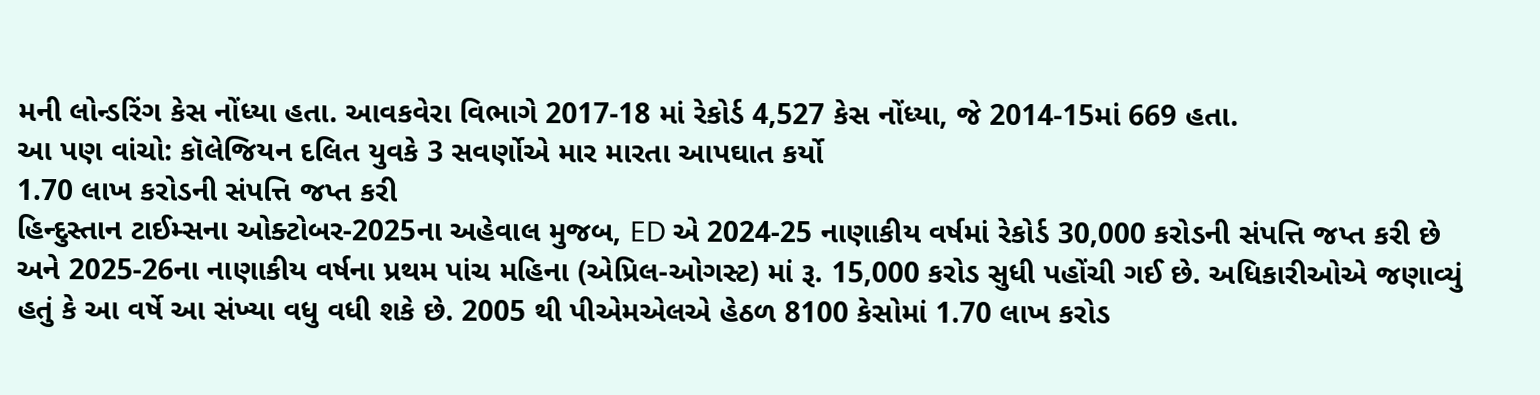મની લોન્ડરિંગ કેસ નોંધ્યા હતા. આવકવેરા વિભાગે 2017-18 માં રેકોર્ડ 4,527 કેસ નોંધ્યા, જે 2014-15માં 669 હતા.
આ પણ વાંચો: કૉલેજિયન દલિત યુવકે 3 સવર્ણોએ માર મારતા આપઘાત કર્યો
1.70 લાખ કરોડની સંપત્તિ જપ્ત કરી
હિન્દુસ્તાન ટાઈમ્સના ઓક્ટોબર-2025ના અહેવાલ મુજબ, ED એ 2024-25 નાણાકીય વર્ષમાં રેકોર્ડ 30,000 કરોડની સંપત્તિ જપ્ત કરી છે અને 2025-26ના નાણાકીય વર્ષના પ્રથમ પાંચ મહિના (એપ્રિલ-ઓગસ્ટ) માં રૂ. 15,000 કરોડ સુધી પહોંચી ગઈ છે. અધિકારીઓએ જણાવ્યું હતું કે આ વર્ષે આ સંખ્યા વધુ વધી શકે છે. 2005 થી પીએમએલએ હેઠળ 8100 કેસોમાં 1.70 લાખ કરોડ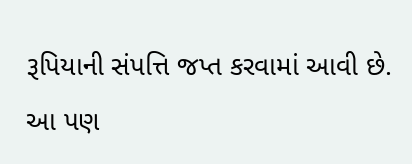રૂપિયાની સંપત્તિ જપ્ત કરવામાં આવી છે.
આ પણ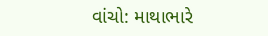વાંચો: માથાભારે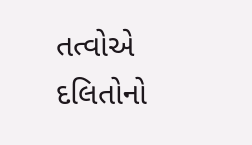તત્વોએ દલિતોનો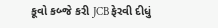કૂવો કબ્જે કરી JCB ફેરવી દીધું